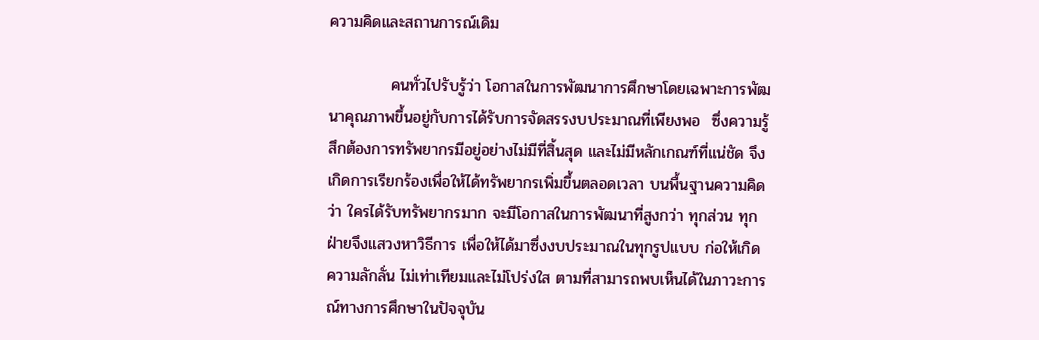ความคิดและสถานการณ์เดิม

           คนทั่วไปรับรู้ว่า โอกาสในการพัฒนาการศึกษาโดยเฉพาะการพัฒนาคุณภาพขึ้นอยู่กับการได้รับการจัดสรรงบประมาณที่เพียงพอ  ซึ่งความรู้สึกต้องการทรัพยากรมีอยู่อย่างไม่มีที่สิ้นสุด และไม่มีหลักเกณฑ์ที่แน่ชัด จึงเกิดการเรียกร้องเพื่อให้ได้ทรัพยากรเพิ่มขึ้นตลอดเวลา บนพื้นฐานความคิดว่า ใครได้รับทรัพยากรมาก จะมีโอกาสในการพัฒนาที่สูงกว่า ทุกส่วน ทุกฝ่ายจึงแสวงหาวิธีการ เพื่อให้ได้มาซึ่งงบประมาณในทุกรูปแบบ ก่อให้เกิดความลักลั่น ไม่เท่าเทียมและไม่โปร่งใส ตามที่สามารถพบเห็นได้ในภาวะการณ์ทางการศึกษาในปัจจุบัน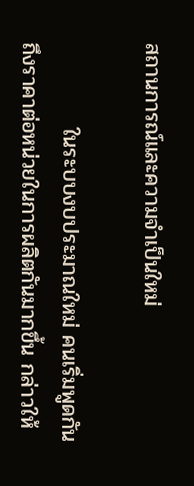สถานการณ์และความจำเป็นใหม่

           ในระบบงบประมาณใหม่ คนเริ่มพูดกันถึงราคาต่อหน่วยในการผลิตกันมากขึ้น กล่าวให้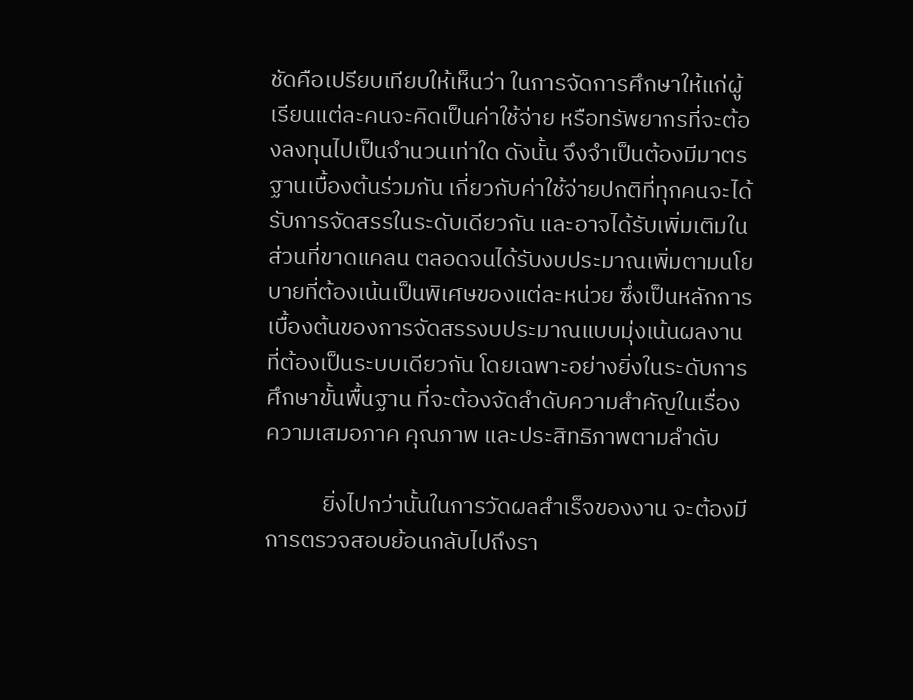ชัดคือเปรียบเทียบให้เห็นว่า ในการจัดการศึกษาให้แก่ผู้เรียนแต่ละคนจะคิดเป็นค่าใช้จ่าย หรือทรัพยากรที่จะต้องลงทุนไปเป็นจำนวนเท่าใด ดังนั้น จึงจำเป็นต้องมีมาตรฐานเบื้องต้นร่วมกัน เกี่ยวกับค่าใช้จ่ายปกติที่ทุกคนจะได้รับการจัดสรรในระดับเดียวกัน และอาจได้รับเพิ่มเติมในส่วนที่ขาดแคลน ตลอดจนได้รับงบประมาณเพิ่มตามนโยบายที่ต้องเน้นเป็นพิเศษของแต่ละหน่วย ซึ่งเป็นหลักการเบื้องต้นของการจัดสรรงบประมาณแบบมุ่งเน้นผลงานที่ต้องเป็นระบบเดียวกัน โดยเฉพาะอย่างยิ่งในระดับการศึกษาขั้นพื้นฐาน ที่จะต้องจัดลำดับความสำคัญในเรื่องความเสมอภาค คุณภาพ และประสิทธิภาพตามลำดับ

           ยิ่งไปกว่านั้นในการวัดผลสำเร็จของงาน จะต้องมีการตรวจสอบย้อนกลับไปถึงรา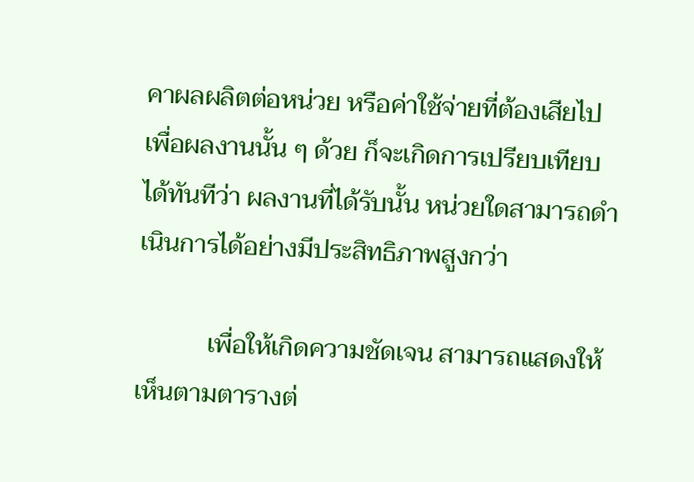คาผลผลิตต่อหน่วย หรือค่าใช้จ่ายที่ต้องเสียไปเพื่อผลงานนั้น ๆ ด้วย ก็จะเกิดการเปรียบเทียบได้ทันทีว่า ผลงานที่ได้รับนั้น หน่วยใดสามารถดำเนินการได้อย่างมีประสิทธิภาพสูงกว่า

           เพื่อให้เกิดความชัดเจน สามารถแสดงให้เห็นตามตารางต่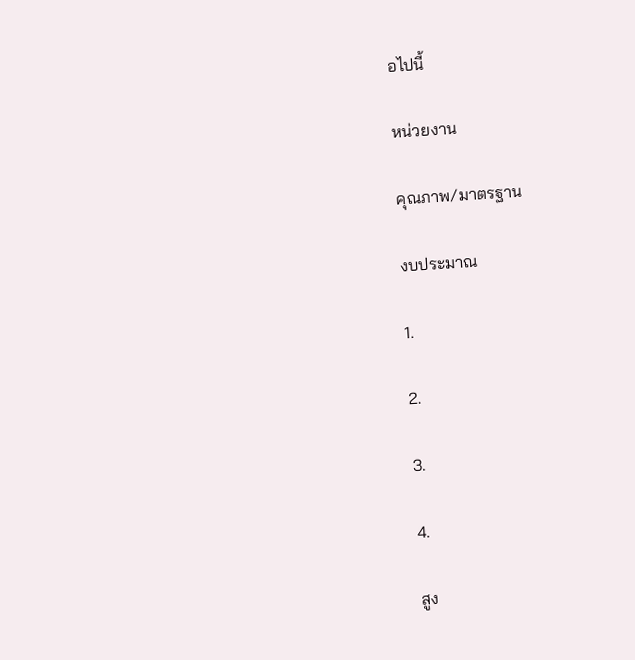อไปนี้

หน่วยงาน

คุณภาพ/มาตรฐาน

งบประมาณ

1.

2.

3.

4.

สูง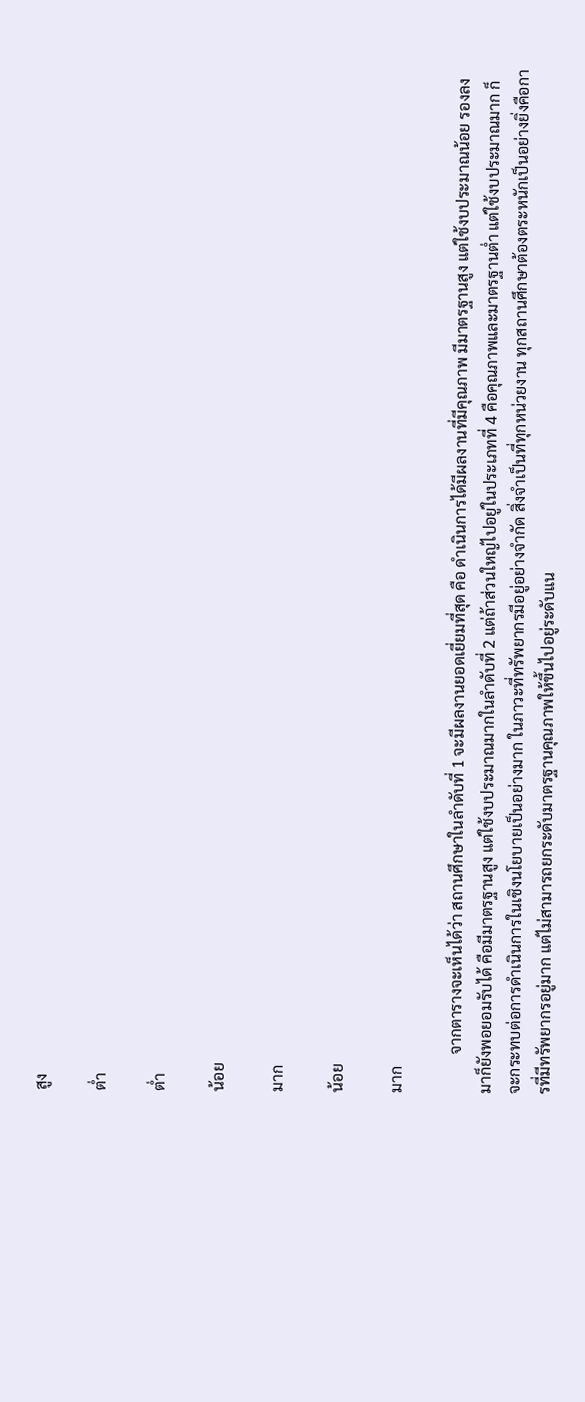สูง

ต่ำ

ต่ำ

น้อย

มาก

น้อย

มาก

          จากตารางจะเห็นได้ว่า สถานศึกษาในลำดับที่ 1 จะมีผลงานยอดเยี่ยมที่สุด คือ ดำเนินการได้มีผลงานที่มีคุณภาพ มีมาตรฐานสูง แต่ใช้งบประมาณน้อย รองลงมาก็ยังพอยอมรับได้ คือมีมาตรฐานสูง แต่ใช้งบประมาณมากในลำดับที่ 2 แต่ถ้าส่วนใหญ่ไปอยู่ในประเภทที่ 4 คือคุณภาพและมาตรฐานต่ำ แต่ใช้งบประมาณมาก ก็จะกระทบต่อการดำเนินการในเชิงนโยบายเป็นอย่างมาก ในภาวะที่ทรัพยากรมีอยู่อย่างจำกัด สิ่งจำเป็นที่ทุกหน่วยงาน ทุกสถานศึกษาต้องตระหนักเป็นอย่างยิ่งคือการที่มีทรัพยากรอยู่มาก แต่ไม่สามารถยกระดับมาตรฐานคุณภาพให้ขึ้นไปอยู่ระดับแน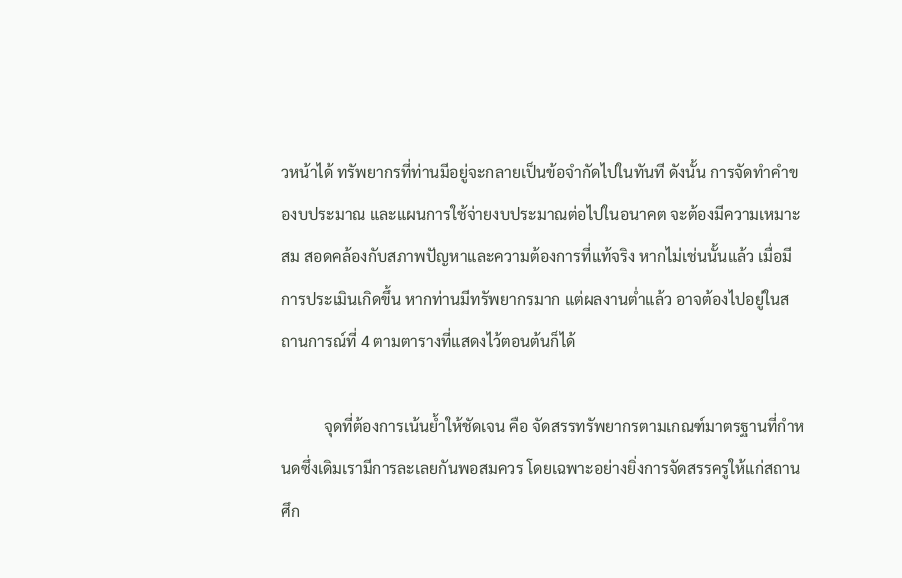วหน้าได้ ทรัพยากรที่ท่านมีอยู่จะกลายเป็นข้อจำกัดไปในทันที ดังนั้น การจัดทำคำของบประมาณ และแผนการใช้จ่ายงบประมาณต่อไปในอนาคต จะต้องมีความเหมาะสม สอดคล้องกับสภาพปัญหาและความต้องการที่แท้จริง หากไม่เช่นนั้นแล้ว เมื่อมีการประเมินเกิดขึ้น หากท่านมีทรัพยากรมาก แต่ผลงานต่ำแล้ว อาจต้องไปอยู่ในสถานการณ์ที่ 4 ตามตารางที่แสดงไว้ตอนต้นก็ได้

           จุดที่ต้องการเน้นย้ำให้ชัดเจน คือ จัดสรรทรัพยากรตามเกณฑ์มาตรฐานที่กำหนดซึ่งเดิมเรามีการละเลยกันพอสมควร โดยเฉพาะอย่างยิ่งการจัดสรรครูให้แก่สถานศึก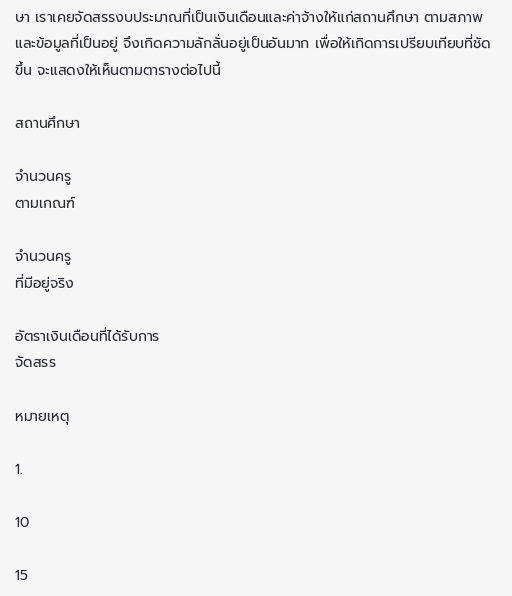ษา เราเคยจัดสรรงบประมาณที่เป็นเงินเดือนและค่าจ้างให้แก่สถานศึกษา ตามสภาพ และข้อมูลที่เป็นอยู่ จึงเกิดความลักลั่นอยู่เป็นอันมาก เพื่อให้เกิดการเปรียบเทียบที่ชัดขึ้น จะแสดงให้เห็นตามตารางต่อไปนี้

สถานศึกษา

จำนวนครู
ตามเกณฑ์

จำนวนครู
ที่มีอยู่จริง

อัตราเงินเดือนที่ได้รับการ
จัดสรร

หมายเหตุ

1.

10

15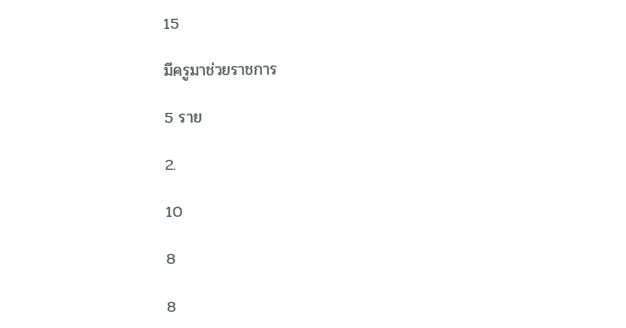15

มีครูมาช่วยราชการ

5 ราย

2.

10

8

8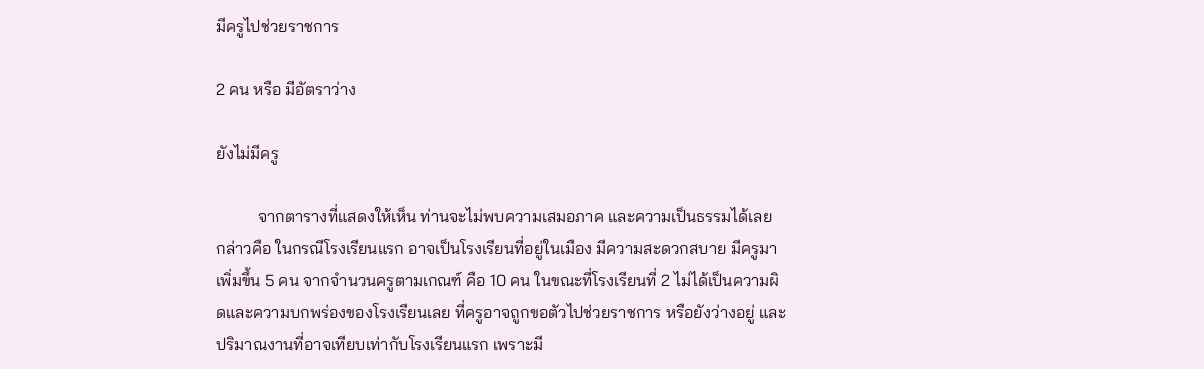มีครูไปช่วยราชการ

2 คน หรือ มีอัตราว่าง

ยังไม่มีครู

          จากตารางที่แสดงให้เห็น ท่านจะไม่พบความเสมอภาค และความเป็นธรรมได้เลย กล่าวคือ ในกรณีโรงเรียนแรก อาจเป็นโรงเรียนที่อยู่ในเมือง มีความสะดวกสบาย มีครูมาเพิ่มขึ้น 5 คน จากจำนวนครูตามเกณฑ์ คือ 10 คน ในขณะที่โรงเรียนที่ 2 ไม่ได้เป็นความผิดและความบกพร่องของโรงเรียนเลย ที่ครูอาจถูกขอตัวไปช่วยราชการ หรือยังว่างอยู่ และปริมาณงานที่อาจเทียบเท่ากับโรงเรียนแรก เพราะมี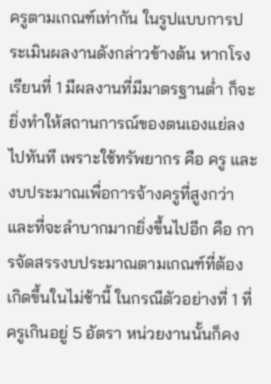ครูตามเกณฑ์เท่ากัน ในรูปแบบการประเมินผลงานดังกล่าวข้างต้น หากโรงเรียนที่ 1 มีผลงานที่มีมาตรฐานต่ำ ก็จะยิ่งทำให้สถานการณ์ของตนเองแย่ลงไปทันที เพราะใช้ทรัพยากร คือ ครู และงบประมาณเพื่อการจ้างครูที่สูงกว่า และที่จะลำบากมากยิ่งขึ้นไปอีก คือ การจัดสรรงบประมาณตามเกณฑ์ที่ต้องเกิดขึ้นในไม่ช้านี้ ในกรณีตัวอย่างที่ 1 ที่ครูเกินอยู่ 5 อัตรา หน่วยงานนั้นก็คง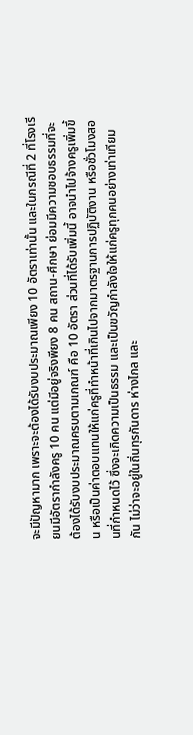จะมีปัญหามาก เพราะจะต้องได้รับงบประมาณเพียง 10 อัตราเท่านั้น และในกรณีที่ 2 ที่โรงเรียนมีอัตรากำลังครู 10 คน แต่มีอยู่จริงพียง 8 คน สถาน-ศึกษา ย่อมมีความชอบธรรมที่จะต้องได้รับงบประมาณครบตามเกณฑ์ คือ 10 อัตรา ส่วนที่ได้รับเพิ่มนี้ อาจนำไปจ้างครูเพิ่มขึ้น หรือเป็นค่าตอบแทนให้แก่ครูที่ทำหน้าที่เกินไปจากมาตรฐานการปฏิบัติงาน หรือชั่วโมงสอนที่กำหนดไว้ ซึ่งจะเกิดความเป็นธรรม และเป็นขวัญกำลังใจให้แก่ครูทุกคนอย่างเท่าเทียมกัน ไม่ว่าจะอยู่ในถิ่นทุรกันดาร ห่างไกล และ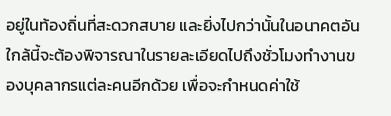อยู่ในท้องถิ่นที่สะดวกสบาย และยิ่งไปกว่านั้นในอนาคตอันใกล้นี้จะต้องพิจารณาในรายละเอียดไปถึงชั่วโมงทำงานของบุคลากรแต่ละคนอีกด้วย เพื่อจะกำหนดค่าใช้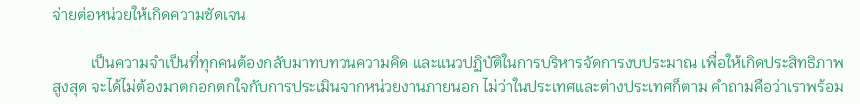จ่ายต่อหน่วยให้เกิดความชัดเจน

          เป็นความจำเป็นที่ทุกคนต้องกลับมาทบทวนความคิด และแนวปฏิบัติในการบริหารจัดการงบประมาณ เพื่อให้เกิดประสิทธิภาพสูงสุด จะได้ไม่ต้องมาตกอกตกใจกับการประเมินจากหน่วยงานภายนอก ไม่ว่าในประเทศและต่างประเทศก็ตาม คำถามคือว่าเราพร้อม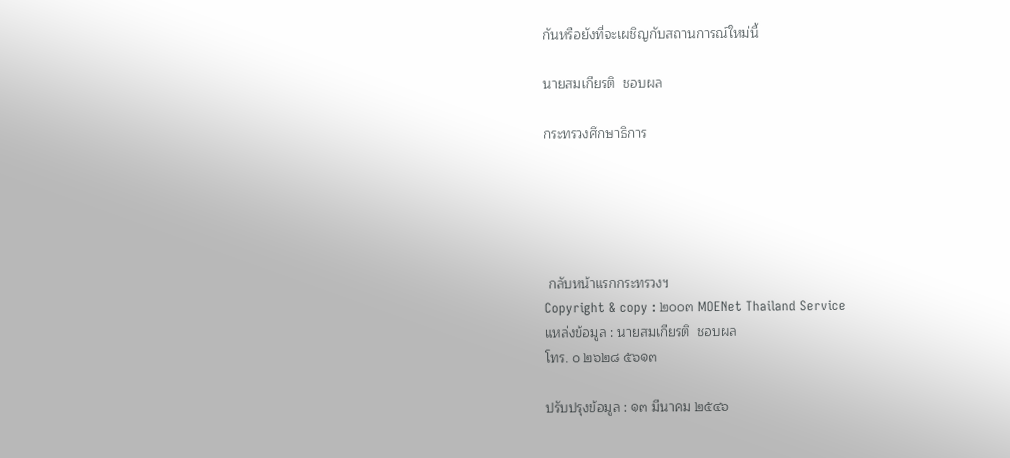กันหรือยังที่จะเผชิญกับสถานการณ์ใหม่นี้

นายสมเกียรติ  ชอบผล

กระทรวงศึกษาธิการ





 กลับหน้าแรกกระทรวงฯ
Copyright & copy : ๒๐๐๓ MOENet Thailand Service
แหล่งข้อมูล : นายสมเกียรติ  ชอบผล
โทร. ๐ ๒๖๒๘ ๕๖๑๓

ปรับปรุงข้อมูล : ๑๓ มีนาคม ๒๕๔๖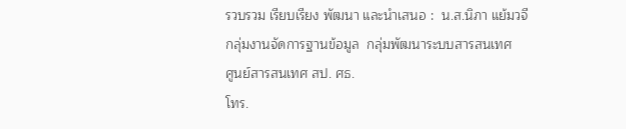รวบรวม เรียบเรียง พัฒนา และนำเสนอ :  น.ส.นิภา แย้มวจี
กลุ่มงานจัดการฐานข้อมูล  กลุ่มพัฒนาระบบสารสนเทศ
ศูนย์สารสนเทศ สป. ศธ.
โทร.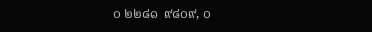๐ ๒๒๘๑  ๙๘๐๙, ๐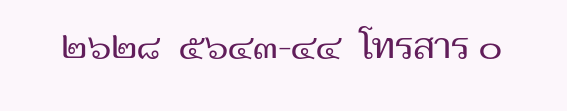๒๖๒๘  ๕๖๔๓-๔๔  โทรสาร ๐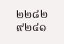๒๒๘๒  ๙๒๔๑